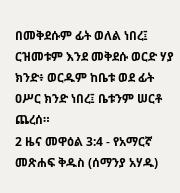በመቅደሱም ፊት ወለል ነበረ፤ ርዝመቱም እንደ መቅደሱ ወርድ ሃያ ክንድ፥ ወርዱም ከቤቱ ወደ ፊት ዐሥር ክንድ ነበረ፤ ቤቱንም ሠርቶ ጨረሰ።
2 ዜና መዋዕል 3:4 - የአማርኛ መጽሐፍ ቅዱስ (ሰማንያ አሃዱ)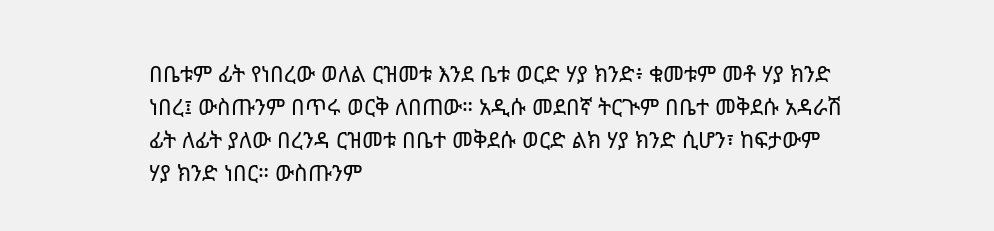በቤቱም ፊት የነበረው ወለል ርዝመቱ እንደ ቤቱ ወርድ ሃያ ክንድ፥ ቁመቱም መቶ ሃያ ክንድ ነበረ፤ ውስጡንም በጥሩ ወርቅ ለበጠው። አዲሱ መደበኛ ትርጒም በቤተ መቅደሱ አዳራሽ ፊት ለፊት ያለው በረንዳ ርዝመቱ በቤተ መቅደሱ ወርድ ልክ ሃያ ክንድ ሲሆን፣ ከፍታውም ሃያ ክንድ ነበር። ውስጡንም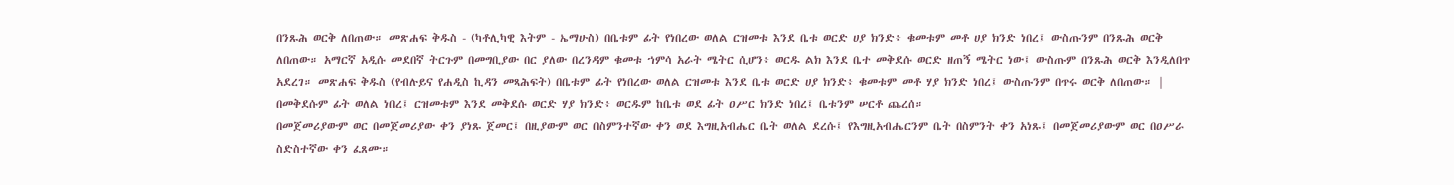በንጹሕ ወርቅ ለበጠው። መጽሐፍ ቅዱስ - (ካቶሊካዊ እትም - ኤማሁስ) በቤቱም ፊት የነበረው ወለል ርዝመቱ እንደ ቤቱ ወርድ ሀያ ክንድ፥ ቁመቱም መቶ ሀያ ክንድ ነበረ፤ ውስጡንም በንጹሕ ወርቅ ለበጠው። አማርኛ አዲሱ መደበኛ ትርጉም በመግቢያው በር ያለው በረንዳም ቁመቱ ኀምሳ አራት ሜትር ሲሆን፥ ወርዱ ልክ እንደ ቤተ መቅደሱ ወርድ ዘጠኝ ሜትር ነው፤ ውስጡም በንጹሕ ወርቅ እንዲለበጥ አደረገ። መጽሐፍ ቅዱስ (የብሉይና የሐዲስ ኪዳን መጻሕፍት) በቤቱም ፊት የነበረው ወለል ርዝመቱ እንደ ቤቱ ወርድ ሀያ ክንድ፥ ቁመቱም መቶ ሃያ ክንድ ነበረ፤ ውስጡንም በጥሩ ወርቅ ለበጠው። |
በመቅደሱም ፊት ወለል ነበረ፤ ርዝመቱም እንደ መቅደሱ ወርድ ሃያ ክንድ፥ ወርዱም ከቤቱ ወደ ፊት ዐሥር ክንድ ነበረ፤ ቤቱንም ሠርቶ ጨረሰ።
በመጀመሪያውም ወር በመጀመሪያው ቀን ያነጹ ጀመር፤ በዚያውም ወር በስምንተኛው ቀን ወደ እግዚአብሔር ቤት ወለል ደረሱ፤ የእግዚአብሔርንም ቤት በስምንት ቀን አነጹ፤ በመጀመሪያውም ወር በዐሥራ ስድስተኛው ቀን ፈጸሙ።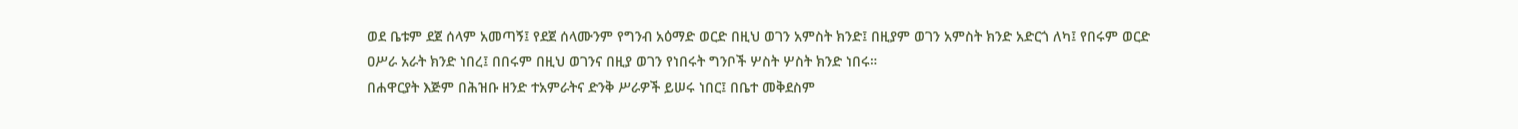ወደ ቤቱም ደጀ ሰላም አመጣኝ፤ የደጀ ሰላሙንም የግንብ አዕማድ ወርድ በዚህ ወገን አምስት ክንድ፤ በዚያም ወገን አምስት ክንድ አድርጎ ለካ፤ የበሩም ወርድ ዐሥራ አራት ክንድ ነበረ፤ በበሩም በዚህ ወገንና በዚያ ወገን የነበሩት ግንቦች ሦስት ሦስት ክንድ ነበሩ።
በሐዋርያት እጅም በሕዝቡ ዘንድ ተአምራትና ድንቅ ሥራዎች ይሠሩ ነበር፤ በቤተ መቅደስም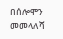በሰሎሞን መመላለሻ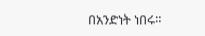በአንድነት ነበሩ።